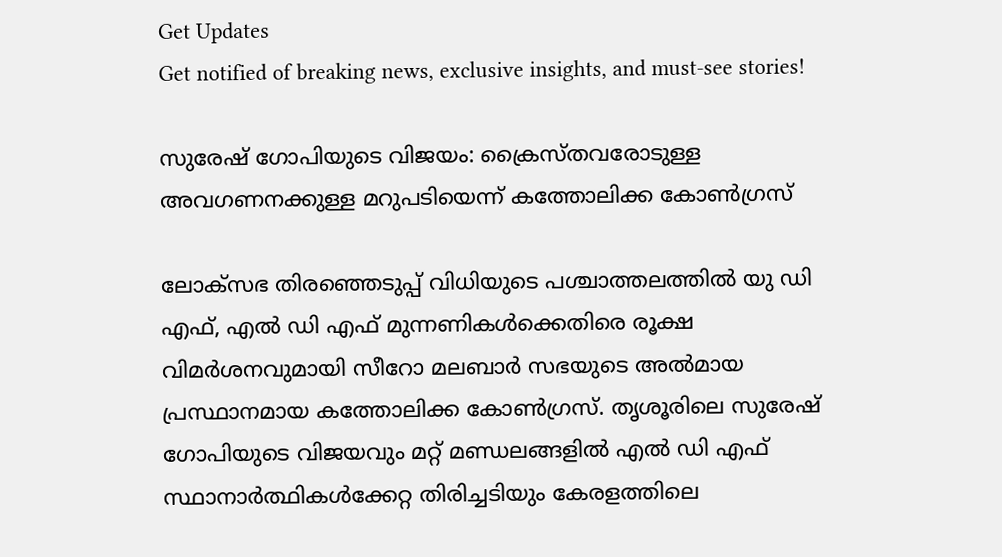Get Updates
Get notified of breaking news, exclusive insights, and must-see stories!

സുരേഷ് ഗോപിയുടെ വിജയം: ക്രൈസ്തവരോടുള്ള അവഗണനക്കുള്ള മറുപടിയെന്ന് കത്തോലിക്ക കോണ്‍ഗ്രസ്

ലോക്സഭ തിരഞ്ഞെടുപ്പ് വിധിയുടെ പശ്ചാത്തലത്തില്‍ യു ഡി എഫ്, എല്‍ ഡി എഫ് മുന്നണികള്‍ക്കെതിരെ രൂക്ഷ വിമർശനവുമായി സീറോ മലബാർ സഭയുടെ അല്‍മായ പ്രസ്ഥാനമായ കത്തോലിക്ക കോണ്‍ഗ്രസ്. തൃശൂരിലെ സുരേഷ് ഗോപിയുടെ വിജയവും മറ്റ് മണ്ഡലങ്ങളില്‍ എല്‍ ഡി എഫ് സ്ഥാനാർത്ഥികള്‍ക്കേറ്റ തിരിച്ചടിയും കേരളത്തിലെ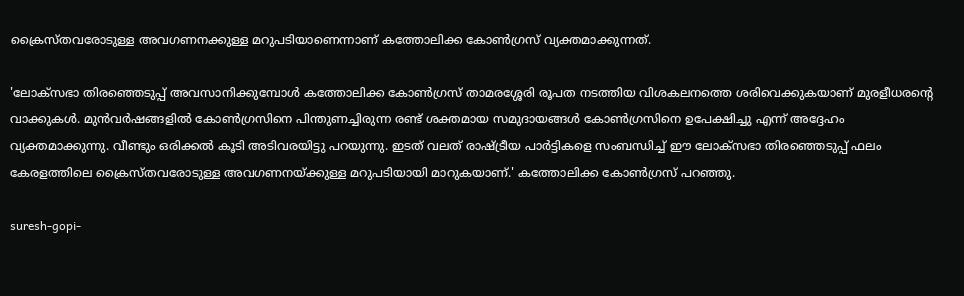ക്രൈസ്തവരോടുള്ള അവഗണനക്കുള്ള മറുപടിയാണെന്നാണ് കത്തോലിക്ക കോണ്‍ഗ്രസ് വ്യക്തമാക്കുന്നത്.

'ലോക്സഭാ തിരഞ്ഞെടുപ്പ് അവസാനിക്കുമ്പോൾ കത്തോലിക്ക കോൺഗ്രസ് താമരശ്ശേരി രൂപത നടത്തിയ വിശകലനത്തെ ശരിവെക്കുകയാണ് മുരളീധരന്റെ വാക്കുകൾ. മുൻവർഷങ്ങളിൽ കോൺഗ്രസിനെ പിന്തുണച്ചിരുന്ന രണ്ട് ശക്തമായ സമുദായങ്ങൾ കോൺഗ്രസിനെ ഉപേക്ഷിച്ചു എന്ന് അദ്ദേഹം വ്യക്തമാക്കുന്നു. വീണ്ടും ഒരിക്കൽ കൂടി അടിവരയിട്ടു പറയുന്നു. ഇടത് വലത് രാഷ്ട്രീയ പാർട്ടികളെ സംബന്ധിച്ച് ഈ ലോക്സഭാ തിരഞ്ഞെടുപ്പ് ഫലം കേരളത്തിലെ ക്രൈസ്തവരോടുള്ള അവഗണനയ്ക്കുള്ള മറുപടിയായി മാറുകയാണ്.' കത്തോലിക്ക കോണ്‍ഗ്രസ് പറഞ്ഞു.

suresh-gopi-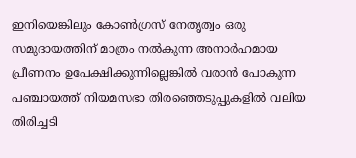ഇനിയെങ്കിലും കോൺഗ്രസ് നേതൃത്വം ഒരു സമുദായത്തിന് മാത്രം നൽകുന്ന അനാർഹമായ പ്രീണനം ഉപേക്ഷിക്കുന്നില്ലെങ്കിൽ വരാൻ പോകുന്ന പഞ്ചായത്ത് നിയമസഭാ തിരഞ്ഞെടുപ്പുകളിൽ വലിയ തിരിച്ചടി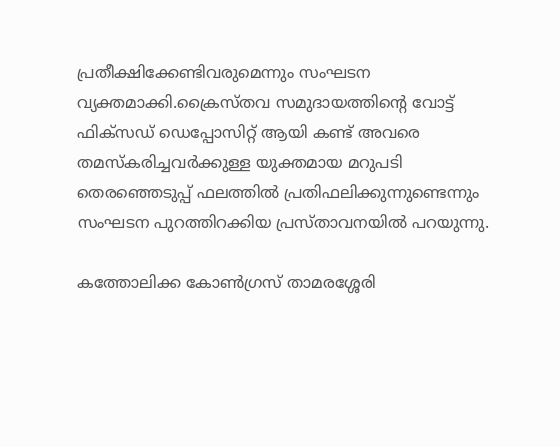പ്രതീക്ഷിക്കേണ്ടിവരുമെന്നും സംഘടന വ്യക്തമാക്കി.ക്രൈസ്തവ സമുദായത്തിന്റെ വോട്ട് ഫിക്സഡ് ഡെപ്പോസിറ്റ് ആയി കണ്ട് അവരെ തമസ്കരിച്ചവർക്കുള്ള യുക്തമായ മറുപടി തെരഞ്ഞെടുപ്പ് ഫലത്തിൽ പ്രതിഫലിക്കുന്നുണ്ടെന്നും സംഘടന പുറത്തിറക്കിയ പ്രസ്താവനയില്‍ പറയുന്നു.

കത്തോലിക്ക കോണ്‍ഗ്രസ് താമരശ്ശേരി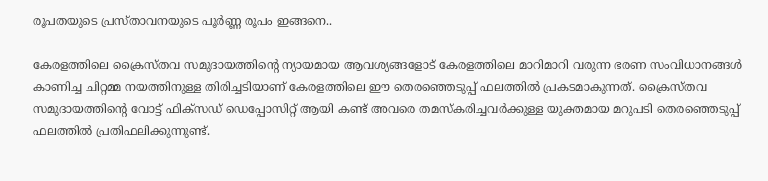രൂപതയുടെ പ്രസ്താവനയുടെ പൂർണ്ണ രൂപം ഇങ്ങനെ..

കേരളത്തിലെ ക്രൈസ്തവ സമുദായത്തിന്റെ ന്യായമായ ആവശ്യങ്ങളോട് കേരളത്തിലെ മാറിമാറി വരുന്ന ഭരണ സംവിധാനങ്ങൾ കാണിച്ച ചിറ്റമ്മ നയത്തിനുള്ള തിരിച്ചടിയാണ് കേരളത്തിലെ ഈ തെരഞ്ഞെടുപ്പ് ഫലത്തിൽ പ്രകടമാകുന്നത്. ക്രൈസ്തവ സമുദായത്തിന്റെ വോട്ട് ഫിക്സഡ് ഡെപ്പോസിറ്റ് ആയി കണ്ട് അവരെ തമസ്കരിച്ചവർക്കുള്ള യുക്തമായ മറുപടി തെരഞ്ഞെടുപ്പ് ഫലത്തിൽ പ്രതിഫലിക്കുന്നുണ്ട്.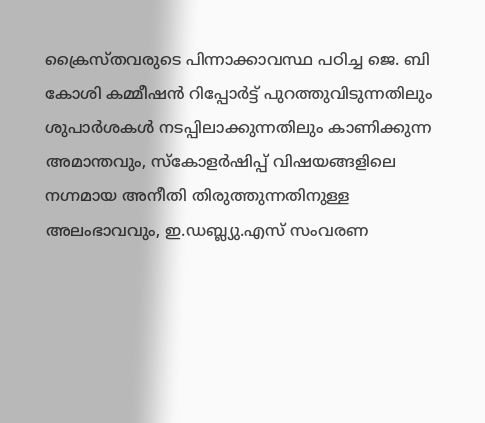ക്രൈസ്തവരുടെ പിന്നാക്കാവസ്ഥ പഠിച്ച ജെ. ബി കോശി കമ്മീഷൻ റിപ്പോർട്ട് പുറത്തുവിടുന്നതിലും ശുപാർശകൾ നടപ്പിലാക്കുന്നതിലും കാണിക്കുന്ന അമാന്തവും, സ്കോളർഷിപ്പ് വിഷയങ്ങളിലെ നഗ്നമായ അനീതി തിരുത്തുന്നതിനുള്ള അലംഭാവവും, ഇ.ഡബ്ല്യു.എസ് സംവരണ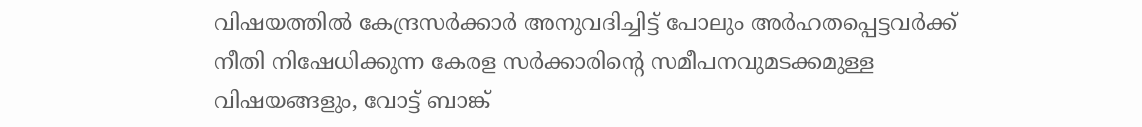വിഷയത്തിൽ കേന്ദ്രസർക്കാർ അനുവദിച്ചിട്ട് പോലും അർഹതപ്പെട്ടവർക്ക് നീതി നിഷേധിക്കുന്ന കേരള സർക്കാരിന്റെ സമീപനവുമടക്കമുള്ള വിഷയങ്ങളും, വോട്ട് ബാങ്ക്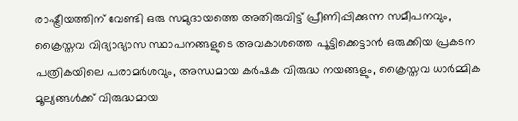രാഷ്ട്രീയത്തിന് വേണ്ടി ഒരു സമുദായത്തെ അതിരുവിട്ട് പ്രീണിപ്പിക്കുന്ന സമീപനവും, ക്രൈസ്തവ വിദ്യാഭ്യാസ സ്ഥാപനങ്ങളുടെ അവകാശത്തെ പൂട്ടിക്കെട്ടാൻ ഒരുക്കിയ പ്രകടന പത്രികയിലെ പരാമർശവും, അന്ധമായ കർഷക വിരുദ്ധ നയങ്ങളും, ക്രൈസ്തവ ധാർമ്മിക മൂല്യങ്ങൾക്ക് വിരുദ്ധമായ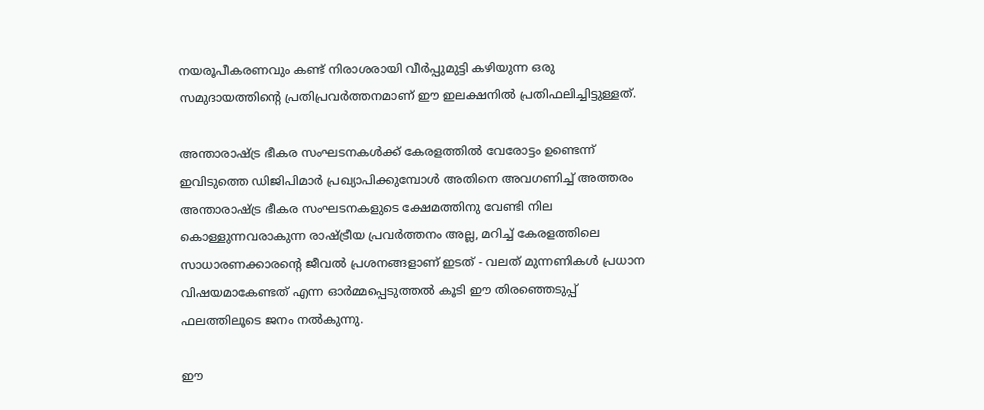നയരൂപീകരണവും കണ്ട് നിരാശരായി വീർപ്പുമുട്ടി കഴിയുന്ന ഒരു സമുദായത്തിൻ്റെ പ്രതിപ്രവർത്തനമാണ് ഈ ഇലക്ഷനിൽ പ്രതിഫലിച്ചിട്ടുള്ളത്.

അന്താരാഷ്ട്ര ഭീകര സംഘടനകൾക്ക് കേരളത്തിൽ വേരോട്ടം ഉണ്ടെന്ന് ഇവിടുത്തെ ഡിജിപിമാർ പ്രഖ്യാപിക്കുമ്പോൾ അതിനെ അവഗണിച്ച് അത്തരം അന്താരാഷ്ട്ര ഭീകര സംഘടനകളുടെ ക്ഷേമത്തിനു വേണ്ടി നില കൊള്ളുന്നവരാകുന്ന രാഷ്ട്രീയ പ്രവർത്തനം അല്ല, മറിച്ച് കേരളത്തിലെ സാധാരണക്കാരൻ്റെ ജീവൽ പ്രശനങ്ങളാണ് ഇടത് - വലത് മുന്നണികൾ പ്രധാന വിഷയമാകേണ്ടത് എന്ന ഓർമ്മപ്പെടുത്തൽ കൂടി ഈ തിരഞ്ഞെടുപ്പ് ഫലത്തിലൂടെ ജനം നൽകുന്നു.

ഈ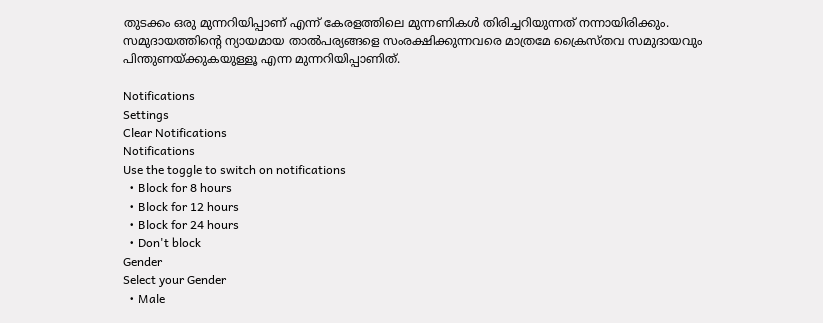തുടക്കം ഒരു മുന്നറിയിപ്പാണ് എന്ന് കേരളത്തിലെ മുന്നണികൾ തിരിച്ചറിയുന്നത് നന്നായിരിക്കും. സമുദായത്തിന്റെ ന്യായമായ താൽപര്യങ്ങളെ സംരക്ഷിക്കുന്നവരെ മാത്രമേ ക്രൈസ്തവ സമുദായവും പിന്തുണയ്ക്കുകയുള്ളൂ എന്ന മുന്നറിയിപ്പാണിത്.

Notifications
Settings
Clear Notifications
Notifications
Use the toggle to switch on notifications
  • Block for 8 hours
  • Block for 12 hours
  • Block for 24 hours
  • Don't block
Gender
Select your Gender
  • Male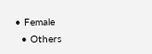• Female
  • Others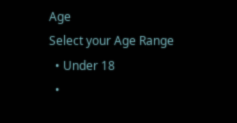Age
Select your Age Range
  • Under 18
  •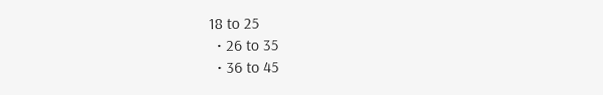18 to 25
  • 26 to 35
  • 36 to 45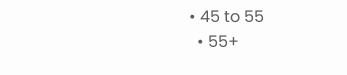• 45 to 55
  • 55+